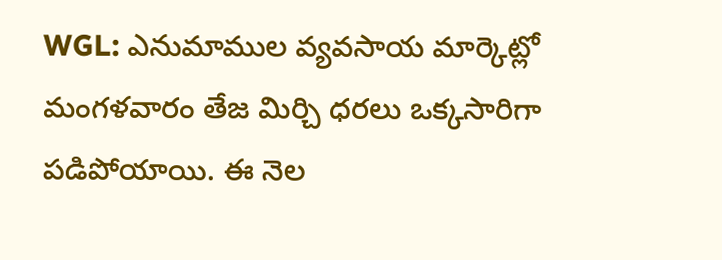WGL: ఎనుమాముల వ్యవసాయ మార్కెట్లో మంగళవారం తేజ మిర్చి ధరలు ఒక్కసారిగా పడిపోయాయి. ఈ నెల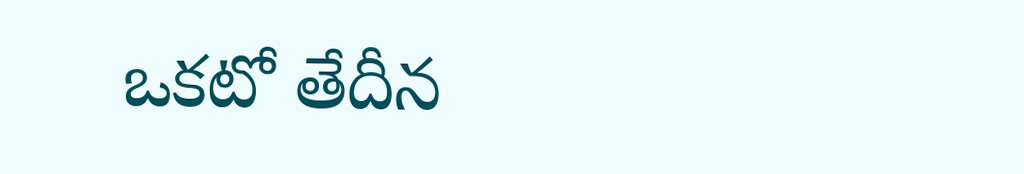ఒకటో తేదీన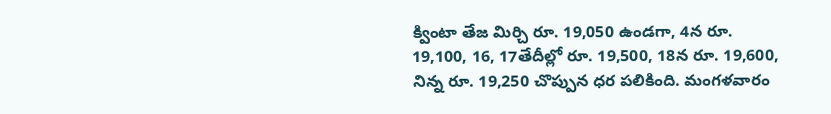క్వింటా తేజ మిర్చి రూ. 19,050 ఉండగా, 4న రూ. 19,100, 16, 17తేదీల్లో రూ. 19,500, 18న రూ. 19,600, నిన్న రూ. 19,250 చొప్పున ధర పలికింది. మంగళవారం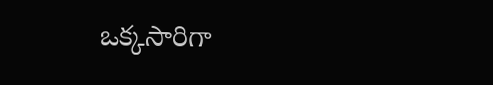ఒక్కసారిగా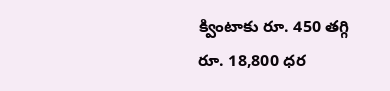క్వింటాకు రూ. 450 తగ్గి రూ. 18,800 ధర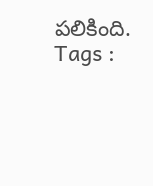పలికింది.
Tags :